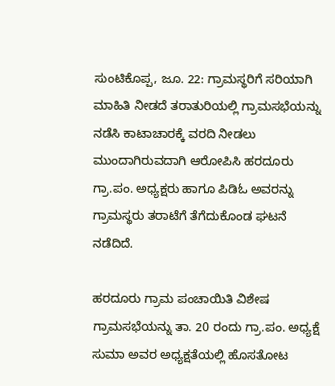ಸುಂಟಿಕೊಪ್ಪ, ಜೂ. 22: ಗ್ರಾಮಸ್ಥರಿಗೆ ಸರಿಯಾಗಿ ಮಾಹಿತಿ ನೀಡದೆ ತರಾತುರಿಯಲ್ಲಿ ಗ್ರಾಮಸಭೆಯನ್ನು ನಡೆಸಿ ಕಾಟಾಚಾರಕ್ಕೆ ವರದಿ ನೀಡಲು ಮುಂದಾಗಿರುವದಾಗಿ ಆರೋಪಿಸಿ ಹರದೂರು ಗ್ರಾ.ಪಂ. ಅಧ್ಯಕ್ಷರು ಹಾಗೂ ಪಿಡಿಓ ಅವರನ್ನು ಗ್ರಾಮಸ್ಥರು ತರಾಟೆಗೆ ತೆಗೆದುಕೊಂಡ ಘಟನೆ ನಡೆದಿದೆ.

ಹರದೂರು ಗ್ರಾಮ ಪಂಚಾಯಿತಿ ವಿಶೇಷ ಗ್ರಾಮಸಭೆಯನ್ನು ತಾ. 20 ರಂದು ಗ್ರಾ.ಪಂ. ಅಧ್ಯಕ್ಷೆ ಸುಮಾ ಅವರ ಅಧ್ಯಕ್ಷತೆಯಲ್ಲಿ ಹೊಸತೋಟ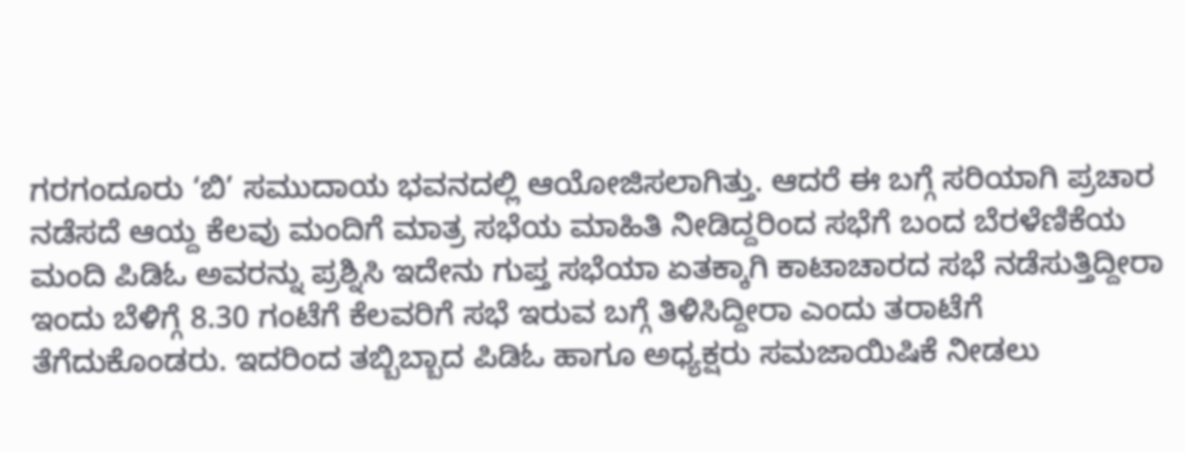ಗರಗಂದೂರು ‘ಬಿ’ ಸಮುದಾಯ ಭವನದಲ್ಲಿ ಆಯೋಜಿಸಲಾಗಿತ್ತು. ಆದರೆ ಈ ಬಗ್ಗೆ ಸರಿಯಾಗಿ ಪ್ರಚಾರ ನಡೆಸದೆ ಆಯ್ದ ಕೆಲವು ಮಂದಿಗೆ ಮಾತ್ರ ಸಭೆಯ ಮಾಹಿತಿ ನೀಡಿದ್ದರಿಂದ ಸಭೆಗೆ ಬಂದ ಬೆರಳೆಣಿಕೆಯ ಮಂದಿ ಪಿಡಿಓ ಅವರನ್ನು ಪ್ರಶ್ನಿಸಿ ಇದೇನು ಗುಪ್ತ ಸಭೆಯಾ ಏತಕ್ಕಾಗಿ ಕಾಟಾಚಾರದ ಸಭೆ ನಡೆಸುತ್ತಿದ್ದೀರಾ ಇಂದು ಬೆಳಿಗ್ಗೆ 8.30 ಗಂಟೆಗೆ ಕೆಲವರಿಗೆ ಸಭೆ ಇರುವ ಬಗ್ಗೆ ತಿಳಿಸಿದ್ದೀರಾ ಎಂದು ತರಾಟೆಗೆ ತೆಗೆದುಕೊಂಡರು. ಇದರಿಂದ ತಬ್ಬಿಬ್ಬಾದ ಪಿಡಿಓ ಹಾಗೂ ಅಧ್ಯಕ್ಷರು ಸಮಜಾಯಿಷಿಕೆ ನೀಡಲು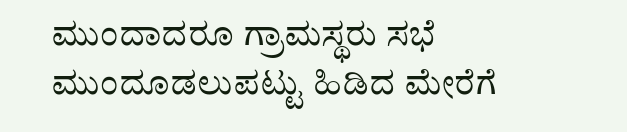ಮುಂದಾದರೂ ಗ್ರಾಮಸ್ಥರು ಸಭೆ ಮುಂದೂಡಲುಪಟ್ಟು ಹಿಡಿದ ಮೇರೆಗೆ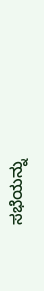ಸಭೆಯನ್ನು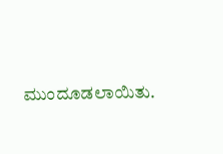ಮುಂದೂಡಲಾಯಿತು.